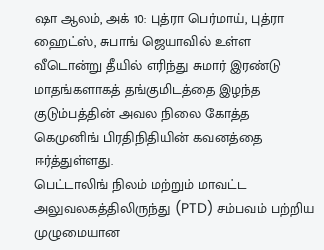ஷா ஆலம், அக் 10: புத்ரா பெர்மாய், புத்ரா ஹைட்ஸ், சுபாங் ஜெயாவில் உள்ள வீடொன்று தீயில் எரிந்து சுமார் இரண்டு மாதங்களாகத் தங்குமிடத்தை இழந்த குடும்பத்தின் அவல நிலை கோத்த கெமுனிங் பிரதிநிதியின் கவனத்தை ஈர்த்துள்ளது.
பெட்டாலிங் நிலம் மற்றும் மாவட்ட அலுவலகத்திலிருந்து (PTD) சம்பவம் பற்றிய முழுமையான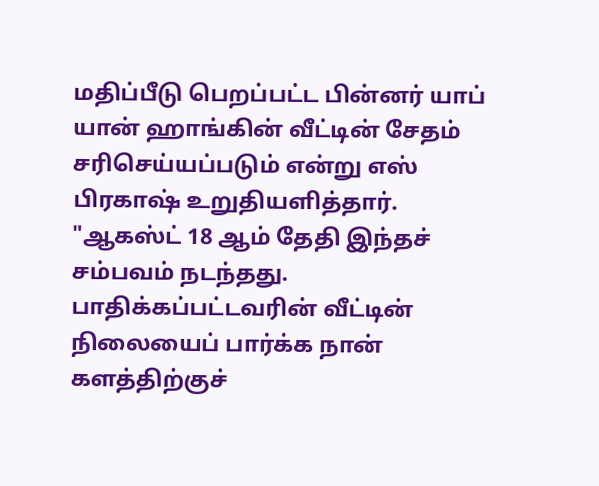மதிப்பீடு பெறப்பட்ட பின்னர் யாப் யான் ஹாங்கின் வீட்டின் சேதம் சரிசெய்யப்படும் என்று எஸ் பிரகாஷ் உறுதியளித்தார்.
"ஆகஸ்ட் 18 ஆம் தேதி இந்தச் சம்பவம் நடந்தது. பாதிக்கப்பட்டவரின் வீட்டின் நிலையைப் பார்க்க நான் களத்திற்குச்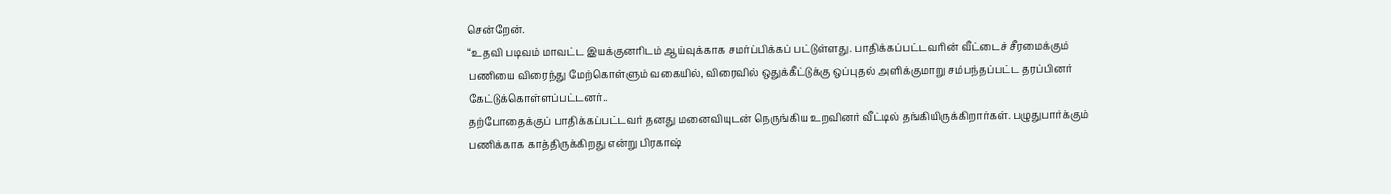சென்றேன்.
“உதவி படிவம் மாவட்ட இயக்குனரிடம் ஆய்வுக்காக சமர்ப்பிக்கப் பட்டுள்ளது. பாதிக்கப்பட்டவரின் வீட்டைச் சீரமைக்கும் பணியை விரைந்து மேற்கொள்ளும் வகையில், விரைவில் ஒதுக்கீட்டுக்கு ஒப்புதல் அளிக்குமாறு சம்பந்தப்பட்ட தரப்பினர் கேட்டுக்கொள்ளப்பட்டனர்..
தற்போதைக்குப் பாதிக்கப்பட்டவர் தனது மனைவியுடன் நெருங்கிய உறவினர் வீட்டில் தங்கியிருக்கிறார்கள். பழுதுபார்க்கும் பணிக்காக காத்திருக்கிறது என்று பிரகாஷ்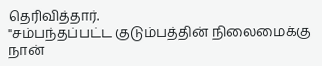தெரிவித்தார்.
"சம்பந்தப்பட்ட குடும்பத்தின் நிலைமைக்கு நான்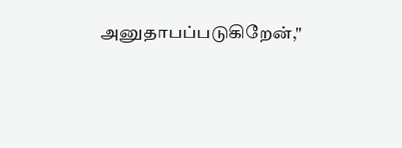அனுதாபப்படுகிறேன்,"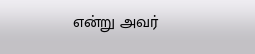என்று அவர்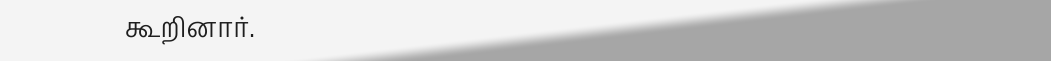கூறினார்.